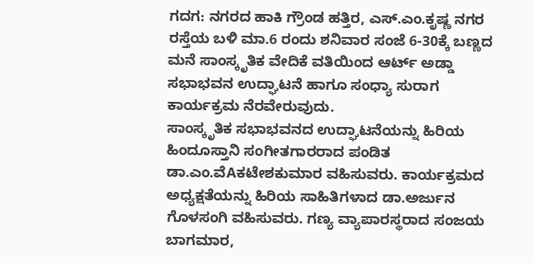ಗದಗ: ನಗರದ ಹಾಕಿ ಗ್ರೌಂಡ ಹತ್ತಿರ, ಎಸ್.ಎಂ.ಕೃಷ್ಣ ನಗರ ರಸ್ತೆಯ ಬಳಿ ಮಾ.6 ರಂದು ಶನಿವಾರ ಸಂಜೆ 6-30ಕ್ಕೆ ಬಣ್ಣದ ಮನೆ ಸಾಂಸ್ಕೃತಿಕ ವೇದಿಕೆ ವತಿಯಿಂದ ಆರ್ಟ್ ಅಡ್ಡಾ ಸಭಾಭವನ ಉದ್ಘಾಟನೆ ಹಾಗೂ ಸಂಧ್ಯಾ ಸುರಾಗ ಕಾರ್ಯಕ್ರಮ ನೆರವೇರುವುದು.
ಸಾಂಸ್ಕೃತಿಕ ಸಭಾಭವನದ ಉದ್ಘಾಟನೆಯನ್ನು ಹಿರಿಯ ಹಿಂದೂಸ್ತಾನಿ ಸಂಗೀತಗಾರರಾದ ಪಂಡಿತ ಡಾ.ಎಂ.ವೆAಕಟೇಶಕುಮಾರ ವಹಿಸುವರು. ಕಾರ್ಯಕ್ರಮದ ಅಧ್ಯಕ್ಷತೆಯನ್ನು ಹಿರಿಯ ಸಾಹಿತಿಗಳಾದ ಡಾ.ಅರ್ಜುನ ಗೊಳಸಂಗಿ ವಹಿಸುವರು. ಗಣ್ಯ ವ್ಯಾಪಾರಸ್ಥರಾದ ಸಂಜಯ ಬಾಗಮಾರ,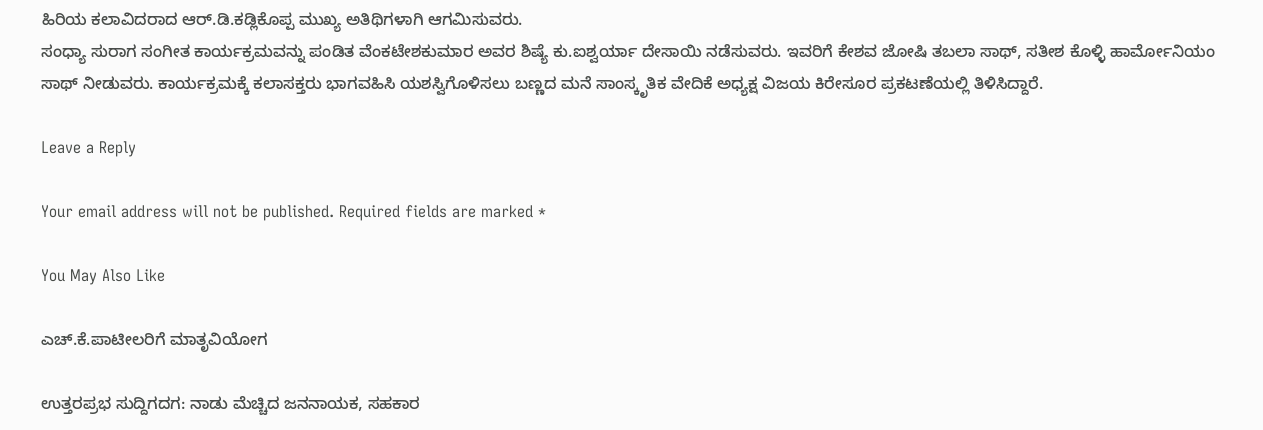ಹಿರಿಯ ಕಲಾವಿದರಾದ ಆರ್.ಡಿ.ಕಡ್ಲಿಕೊಪ್ಪ ಮುಖ್ಯ ಅತಿಥಿಗಳಾಗಿ ಆಗಮಿಸುವರು.
ಸಂಧ್ಯಾ ಸುರಾಗ ಸಂಗೀತ ಕಾರ್ಯಕ್ರಮವನ್ನು ಪಂಡಿತ ವೆಂಕಟೇಶಕುಮಾರ ಅವರ ಶಿಷ್ಯೆ ಕು.ಐಶ್ವರ್ಯಾ ದೇಸಾಯಿ ನಡೆಸುವರು. ಇವರಿಗೆ ಕೇಶವ ಜೋಷಿ ತಬಲಾ ಸಾಥ್, ಸತೀಶ ಕೊಳ್ಳಿ ಹಾರ್ಮೋನಿಯಂ ಸಾಥ್ ನೀಡುವರು. ಕಾರ್ಯಕ್ರಮಕ್ಕೆ ಕಲಾಸಕ್ತರು ಭಾಗವಹಿಸಿ ಯಶಸ್ವಿಗೊಳಿಸಲು ಬಣ್ಣದ ಮನೆ ಸಾಂಸ್ಕೃತಿಕ ವೇದಿಕೆ ಅಧ್ಯಕ್ಷ ವಿಜಯ ಕಿರೇಸೂರ ಪ್ರಕಟಣೆಯಲ್ಲಿ ತಿಳಿಸಿದ್ದಾರೆ.

Leave a Reply

Your email address will not be published. Required fields are marked *

You May Also Like

ಎಚ್.ಕೆ.ಪಾಟೀಲರಿಗೆ ಮಾತೃವಿಯೋಗ

ಉತ್ತರಪ್ರಭ ಸುದ್ದಿಗದಗ: ನಾಡು ಮೆಚ್ಚಿದ ಜನನಾಯಕ, ಸಹಕಾರ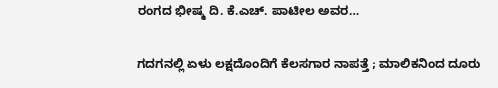ರಂಗದ ಭೀಷ್ಮ ದಿ. ಕೆ.ಎಚ್. ಪಾಟೀಲ ಅವರ…

ಗದಗನಲ್ಲಿ ಏಳು ಲಕ್ಷದೊಂದಿಗೆ ಕೆಲಸಗಾರ ನಾಪತ್ತೆ ; ಮಾಲಿಕನಿಂದ ದೂರು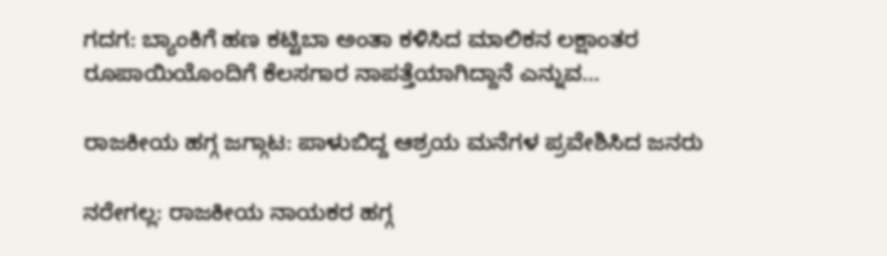ಗದಗ: ಬ್ಯಾಂಕಿಗೆ ಹಣ ಕಟ್ಟಿಬಾ ಅಂತಾ ಕಳಿಸಿದ ಮಾಲಿಕನ ಲಕ್ಷಾಂತರ ರೂಪಾಯಿಯೊಂದಿಗೆ ಕೆಲಸಗಾರ ನಾಪತ್ತೆಯಾಗಿದ್ದಾನೆ ಎನ್ನುವ…

ರಾಜಕೀಯ ಹಗ್ಗ ಜಗ್ಗಾಟ: ಪಾಳುಬಿದ್ದ ಆಶ್ರಯ ಮನೆಗಳ ಪ್ರವೇಶಿಸಿದ ಜನರು

ನರೇಗಲ್ಲ: ರಾಜಕೀಯ ನಾಯಕರ ಹಗ್ಗ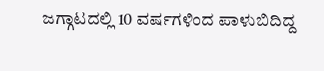ಜಗ್ಗಾಟದಲ್ಲಿ 10 ವರ್ಷಗಳಿಂದ ಪಾಳುಬಿದಿದ್ದ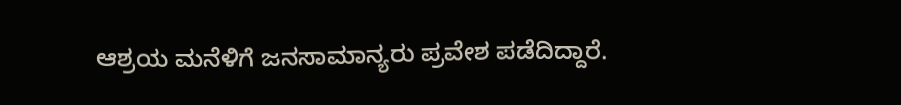ಆಶ್ರಯ ಮನೆಳಿಗೆ ಜನಸಾಮಾನ್ಯರು ಪ್ರವೇಶ ಪಡೆದಿದ್ದಾರೆ.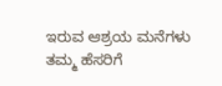ಇರುವ ಆಶ್ರಯ ಮನೆಗಳು ತಮ್ಮ ಹೆಸರಿಗೆ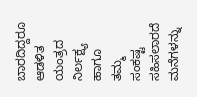ಬಾರದಿದ್ದರೂ ಆಡಳಿತ ಯಂತ್ರದ ನಿರ್ಲಕ್ಷ್ಯ ಹಾಗೂ ತಮ್ಮ ಸಂಕಷ್ಟ ಸಹಿಸಲಾರದೆ ಮನೆಗಳನ್ನು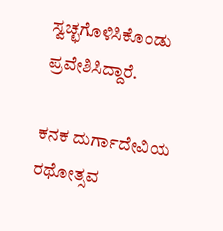ಸ್ವಚ್ಛಗೊಳಿಸಿಕೊಂಡು ಪ್ರವೇಶಿಸಿದ್ದಾರೆ.

ಕನಕ ದುರ್ಗಾದೇವಿಯ ರಥೋತ್ಸವ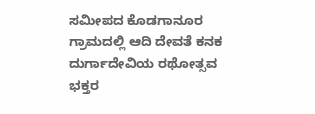ಸಮೀಪದ ಕೊಡಗಾನೂರ ಗ್ರಾಮದಲ್ಲಿ ಆದಿ ದೇವತೆ ಕನಕ ದುರ್ಗಾದೇವಿಯ ರಥೋತ್ಸವ ಭಕ್ತರ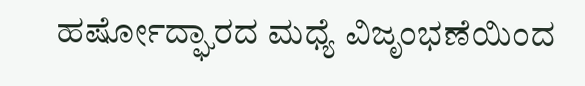ಹರ್ಷೋದ್ಘಾರದ ಮಧ್ಯೆ ವಿಜೃಂಭಣೆಯಿಂದ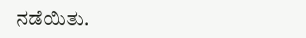ನಡೆಯಿತು.